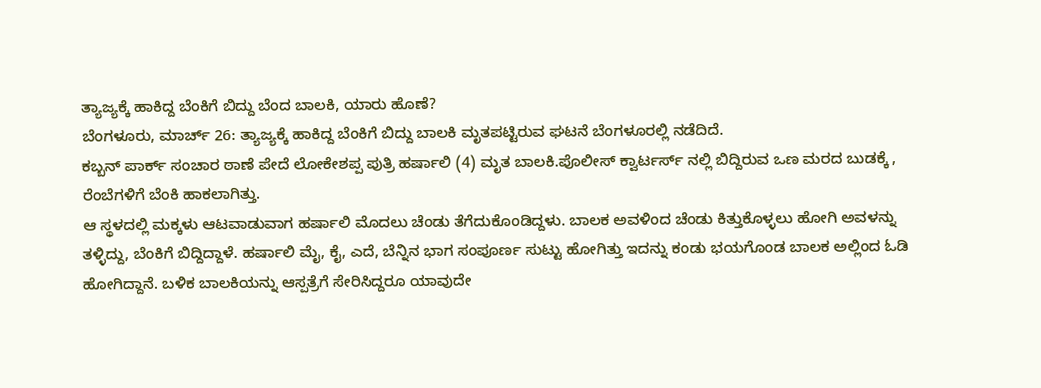ತ್ಯಾಜ್ಯಕ್ಕೆ ಹಾಕಿದ್ದ ಬೆಂಕಿಗೆ ಬಿದ್ದು ಬೆಂದ ಬಾಲಕಿ, ಯಾರು ಹೊಣೆ?
ಬೆಂಗಳೂರು, ಮಾರ್ಚ್ 26: ತ್ಯಾಜ್ಯಕ್ಕೆ ಹಾಕಿದ್ದ ಬೆಂಕಿಗೆ ಬಿದ್ದು ಬಾಲಕಿ ಮೃತಪಟ್ಟಿರುವ ಘಟನೆ ಬೆಂಗಳೂರಲ್ಲಿ ನಡೆದಿದೆ.
ಕಬ್ಬನ್ ಪಾರ್ಕ್ ಸಂಚಾರ ಠಾಣೆ ಪೇದೆ ಲೋಕೇಶಪ್ಪ ಪುತ್ರಿ ಹರ್ಷಾಲಿ (4) ಮೃತ ಬಾಲಕಿ.ಪೊಲೀಸ್ ಕ್ವಾರ್ಟರ್ಸ್ ನಲ್ಲಿ ಬಿದ್ದಿರುವ ಒಣ ಮರದ ಬುಡಕ್ಕೆ , ರೆಂಬೆಗಳಿಗೆ ಬೆಂಕಿ ಹಾಕಲಾಗಿತ್ತು.
ಆ ಸ್ಥಳದಲ್ಲಿ ಮಕ್ಕಳು ಆಟವಾಡುವಾಗ ಹರ್ಷಾಲಿ ಮೊದಲು ಚೆಂಡು ತೆಗೆದುಕೊಂಡಿದ್ದಳು. ಬಾಲಕ ಅವಳಿಂದ ಚೆಂಡು ಕಿತ್ತುಕೊಳ್ಳಲು ಹೋಗಿ ಅವಳನ್ನು ತಳ್ಳಿದ್ದು, ಬೆಂಕಿಗೆ ಬಿದ್ದಿದ್ದಾಳೆ. ಹರ್ಷಾಲಿ ಮೈ, ಕೈ, ಎದೆ, ಬೆನ್ನಿನ ಭಾಗ ಸಂಪೂರ್ಣ ಸುಟ್ಟು ಹೋಗಿತ್ತು ಇದನ್ನು ಕಂಡು ಭಯಗೊಂಡ ಬಾಲಕ ಅಲ್ಲಿಂದ ಓಡಿ ಹೋಗಿದ್ದಾನೆ. ಬಳಿಕ ಬಾಲಕಿಯನ್ನು ಆಸ್ಪತ್ರೆಗೆ ಸೇರಿಸಿದ್ದರೂ ಯಾವುದೇ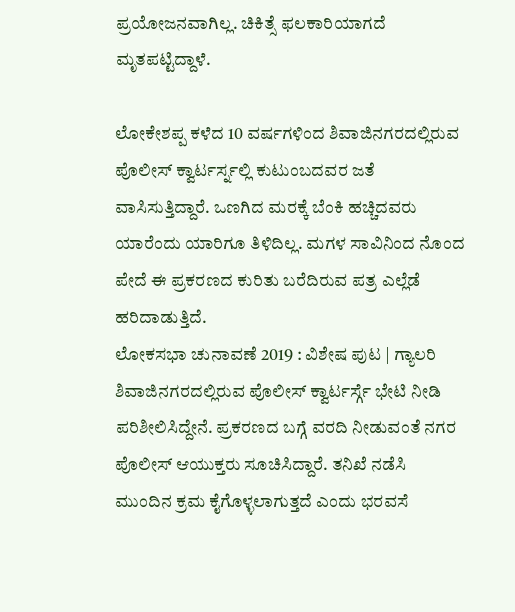ಪ್ರಯೋಜನವಾಗಿಲ್ಲ. ಚಿಕಿತ್ಸೆ ಫಲಕಾರಿಯಾಗದೆ ಮೃತಪಟ್ಟಿದ್ದಾಳೆ.

ಲೋಕೇಶಪ್ಪ ಕಳೆದ 10 ವರ್ಷಗಳಿಂದ ಶಿವಾಜಿನಗರದಲ್ಲಿರುವ ಪೊಲೀಸ್ ಕ್ವಾರ್ಟರ್ಸ್ನಲ್ಲಿ ಕುಟುಂಬದವರ ಜತೆ ವಾಸಿಸುತ್ತಿದ್ದಾರೆ. ಒಣಗಿದ ಮರಕ್ಕೆ ಬೆಂಕಿ ಹಚ್ಚಿದವರು ಯಾರೆಂದು ಯಾರಿಗೂ ತಿಳಿದಿಲ್ಲ. ಮಗಳ ಸಾವಿನಿಂದ ನೊಂದ ಪೇದೆ ಈ ಪ್ರಕರಣದ ಕುರಿತು ಬರೆದಿರುವ ಪತ್ರ ಎಲ್ಲೆಡೆ ಹರಿದಾಡುತ್ತಿದೆ.
ಲೋಕಸಭಾ ಚುನಾವಣೆ 2019 : ವಿಶೇಷ ಪುಟ | ಗ್ಯಾಲರಿ
ಶಿವಾಜಿನಗರದಲ್ಲಿರುವ ಪೊಲೀಸ್ ಕ್ವಾರ್ಟರ್ಸ್ಗೆ ಭೇಟಿ ನೀಡಿ ಪರಿಶೀಲಿಸಿದ್ದೇನೆ. ಪ್ರಕರಣದ ಬಗ್ಗೆ ವರದಿ ನೀಡುವಂತೆ ನಗರ ಪೊಲೀಸ್ ಆಯುಕ್ತರು ಸೂಚಿಸಿದ್ದಾರೆ. ತನಿಖೆ ನಡೆಸಿ ಮುಂದಿನ ಕ್ರಮ ಕೈಗೊಳ್ಳಲಾಗುತ್ತದೆ ಎಂದು ಭರವಸೆ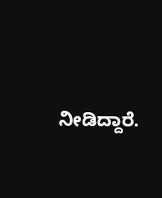ನೀಡಿದ್ದಾರೆ.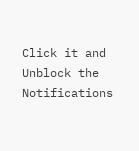Click it and Unblock the Notifications